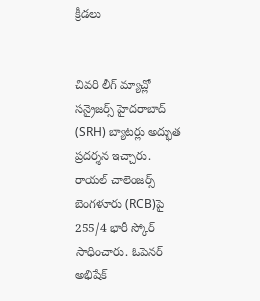క్రీడలు


చివరి లీగ్ మ్యాచ్లో సన్రైజర్స్ హైదరాబాద్ (SRH) బ్యాటర్లు అద్భుత ప్రదర్శన ఇచ్చారు. రాయల్ చాలెంజర్స్ బెంగళూరు (RCB)పై 255/4 భారీ స్కోర్ సాధించారు. ఓపెనర్ అభిషేక్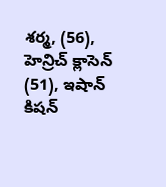శర్మ, (56), హెన్రిచ్ క్లాసెన్ (51), ఇషాన్ కిషన్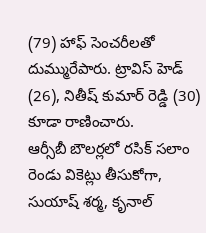(79) హాఫ్ సెంచరీలతో దుమ్మురేపారు. ట్రావిస్ హెడ్ (26), నితీష్ కుమార్ రెడ్డి (30) కూడా రాణించారు.
ఆర్సీబీ బౌలర్లలో రసిక్ సలాం రెండు వికెట్లు తీసుకోగా, సుయాష్ శర్మ, కృనాల్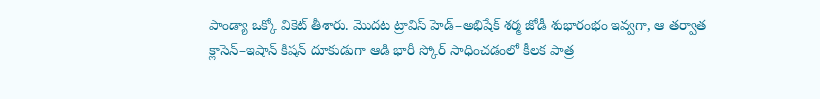పాండ్యా ఒక్కో వికెట్ తీశారు. మొదట ట్రావిస్ హెడ్–అభిషేక్ శర్మ జోడీ శుభారంభం ఇవ్వగా, ఆ తర్వాత క్లాసెన్–ఇషాన్ కిషన్ దూకుడుగా ఆడి భారీ స్కోర్ సాధించడంలో కీలక పాత్ర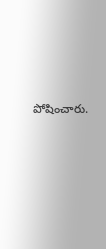పోషించారు.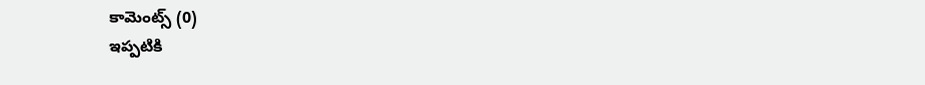కామెంట్స్ (0)
ఇప్పటికి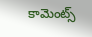కామెంట్స్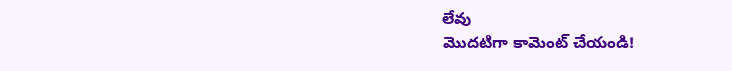లేవు
మొదటిగా కామెంట్ చేయండి!